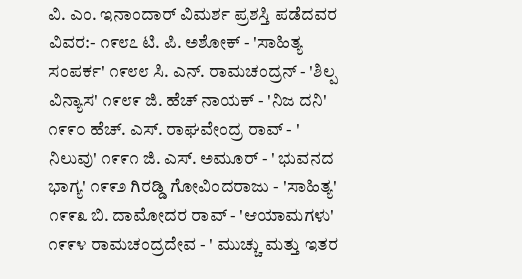ವಿ. ಎಂ. ಇನಾಂದಾರ್ ವಿಮರ್ಶ ಪ್ರಶಸ್ತಿ ಪಡೆದವರ ವಿವರ:- ೧೯೮೭ ಟಿ. ಪಿ. ಅಶೋಕ್ - 'ಸಾಹಿತ್ಯ ಸಂಪರ್ಕ' ೧೯೮೮ ಸಿ. ಎನ್. ರಾಮಚಂದ್ರನ್ - 'ಶಿಲ್ಪ ವಿನ್ಯಾಸ' ೧೯೮೯ ಜಿ. ಹೆಚ್ ನಾಯಕ್ - 'ನಿಜ ದನಿ' ೧೯೯೦ ಹೆಚ್. ಎಸ್. ರಾಘವೇಂದ್ರ ರಾವ್ - ' ನಿಲುವು' ೧೯೯೧ ಜಿ. ಎಸ್. ಅಮೂರ್ - ' ಭುವನದ ಭಾಗ್ಯ' ೧೯೯೨ ಗಿರಡ್ಡಿ ಗೋವಿಂದರಾಜು - 'ಸಾಹಿತ್ಯ' ೧೯೯೩ ಬಿ. ದಾಮೋದರ ರಾವ್ - 'ಆಯಾಮಗಳು' ೧೯೯೪ ರಾಮಚಂದ್ರದೇವ - ' ಮುಚ್ಚು ಮತ್ತು ಇತರ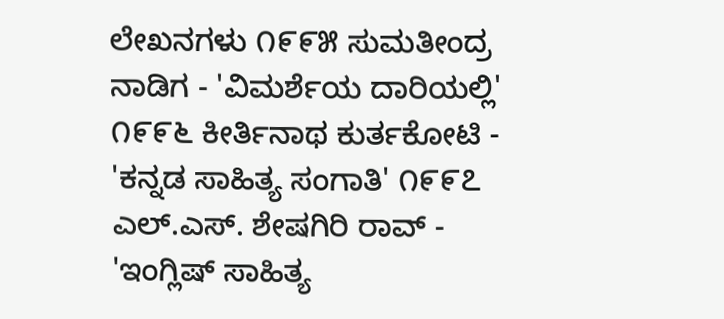ಲೇಖನಗಳು ೧೯೯೫ ಸುಮತೀಂದ್ರ ನಾಡಿಗ - 'ವಿಮರ್ಶೆಯ ದಾರಿಯಲ್ಲಿ' ೧೯೯೬ ಕೀರ್ತಿನಾಥ ಕುರ್ತಕೋಟಿ - 'ಕನ್ನಡ ಸಾಹಿತ್ಯ ಸಂಗಾತಿ' ೧೯೯೭ ಎಲ್.ಎಸ್. ಶೇಷಗಿರಿ ರಾವ್ - 'ಇಂಗ್ಲಿಷ್ ಸಾಹಿತ್ಯ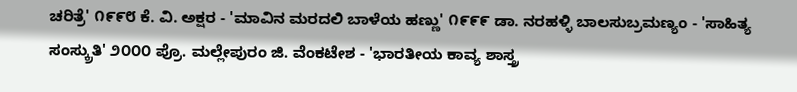ಚರಿತ್ರೆ' ೧೯೯೮ ಕೆ. ವಿ. ಅಕ್ಷರ - 'ಮಾವಿನ ಮರದಲಿ ಬಾಳೆಯ ಹಣ್ಣು' ೧೯೯೯ ಡಾ. ನರಹಳ್ಳಿ ಬಾಲಸುಬ್ರಮಣ್ಯಂ - 'ಸಾಹಿತ್ಯ ಸಂಸ್ಕ್ರುತಿ' ೨೦೦೦ ಪ್ರೊ. ಮಲ್ಲೇಪುರಂ ಜಿ. ವೆಂಕಟೇಶ - 'ಭಾರತೀಯ ಕಾವ್ಯ ಶಾಸ್ತ್ರ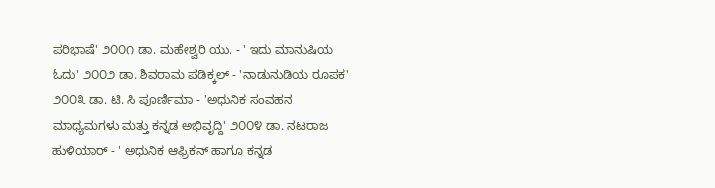ಪರಿಭಾಷೆ' ೨೦೦೧ ಡಾ. ಮಹೇಶ್ವರಿ ಯು. - ' ಇದು ಮಾನುಷಿಯ ಓದು' ೨೦೦೨ ಡಾ. ಶಿವರಾಮ ಪಡಿಕ್ಕಲ್ - 'ನಾಡುನುಡಿಯ ರೂಪಕ' ೨೦೦೩ ಡಾ. ಟಿ. ಸಿ ಪೂರ್ಣಿಮಾ - 'ಅಧುನಿಕ ಸಂವಹನ ಮಾಧ್ಯಮಗಳು ಮತ್ತು ಕನ್ನಡ ಅಭಿವೃದ್ದಿ' ೨೦೦೪ ಡಾ. ನಟರಾಜ ಹುಳಿಯಾರ್ - ' ಅಧುನಿಕ ಆಫ್ರಿಕನ್ ಹಾಗೂ ಕನ್ನಡ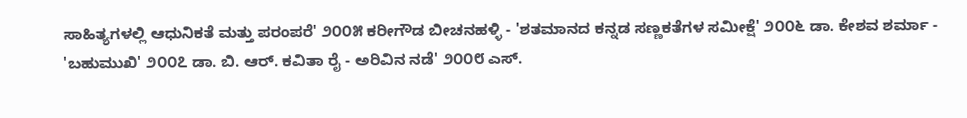ಸಾಹಿತ್ಯಗಳಲ್ಲಿ ಆಧುನಿಕತೆ ಮತ್ತು ಪರಂಪರೆ' ೨೦೦೫ ಕರೀಗೌಡ ಬೀಚನಹಳ್ಳಿ - 'ಶತಮಾನದ ಕನ್ನಡ ಸಣ್ಣಕತೆಗಳ ಸಮೀಕ್ಷೆ' ೨೦೦೬ ಡಾ. ಕೇಶವ ಶರ್ಮಾ - 'ಬಹುಮುಖಿ' ೨೦೦೭ ಡಾ. ಬಿ. ಆರ್. ಕವಿತಾ ರೈ - ಅರಿವಿನ ನಡೆ' ೨೦೦೮ ಎಸ್.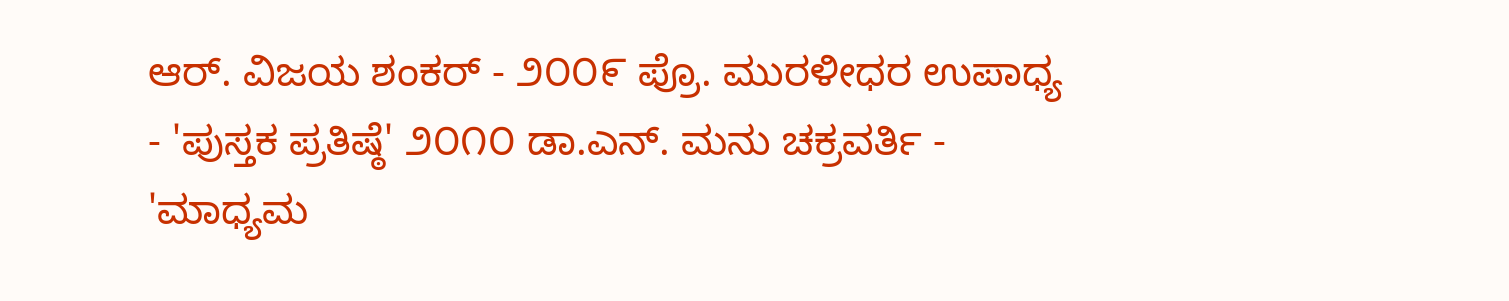ಆರ್. ವಿಜಯ ಶಂಕರ್ - ೨೦೦೯ ಪ್ರೊ. ಮುರಳೀಧರ ಉಪಾಧ್ಯ - 'ಪುಸ್ತಕ ಪ್ರತಿಷ್ಠೆ' ೨೦೧೦ ಡಾ.ಎನ್. ಮನು ಚಕ್ರವರ್ತಿ - 'ಮಾಧ್ಯಮ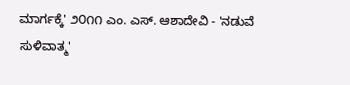ಮಾರ್ಗಕ್ಕೆ' ೨೦೧೧ ಎಂ. ಎಸ್. ಆಶಾದೇವಿ - 'ನಡುವೆ ಸುಳಿವಾತ್ಮ'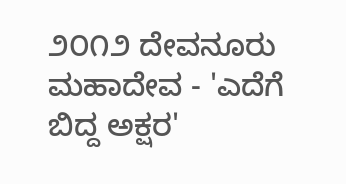೨೦೧೨ ದೇವನೂರು ಮಹಾದೇವ - 'ಎದೆಗೆ ಬಿದ್ದ ಅಕ್ಷರ'